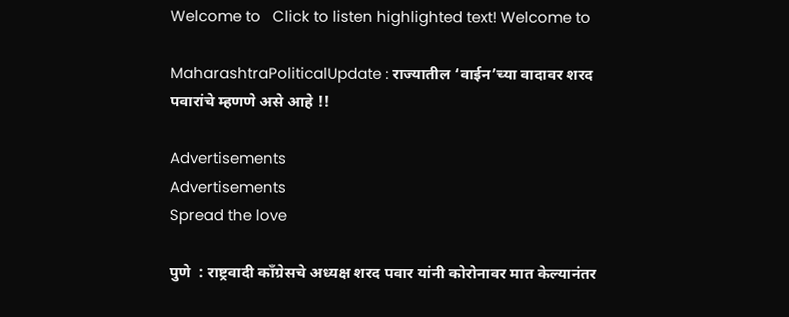Welcome to   Click to listen highlighted text! Welcome to

MaharashtraPoliticalUpdate : राज्यातील ‘वाईन’च्या वादावर शरद पवारांचे म्हणणे असे आहे !!

Advertisements
Advertisements
Spread the love

पुणे  : राष्ट्रवादी काँग्रेसचे अध्यक्ष शरद पवार यांनी कोरोनावर मात केल्यानंतर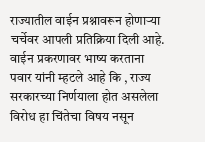राज्यातील वाईन प्रश्नावरून होणाऱ्या चर्चेवर आपली प्रतिक्रिया दिली आहे. वाईन प्रकरणावर भाष्य करताना पवार यांनी म्हटले आहे कि , राज्य सरकारच्या निर्णयाला होत असलेला विरोध हा चिंतेचा विषय नसून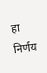हा निर्णय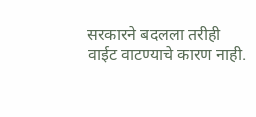सरकारने बदलला तरीही वाईट वाटण्याचे कारण नाही.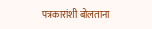पत्रकारांशी बोलताना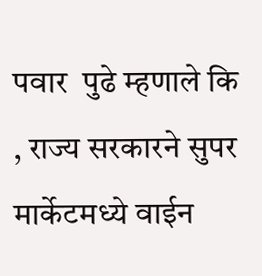पवार  पुढे म्हणाले कि , राज्य सरकारने सुपर मार्केटमध्ये वाईन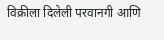विक्रीला दिलेली परवानगी आणि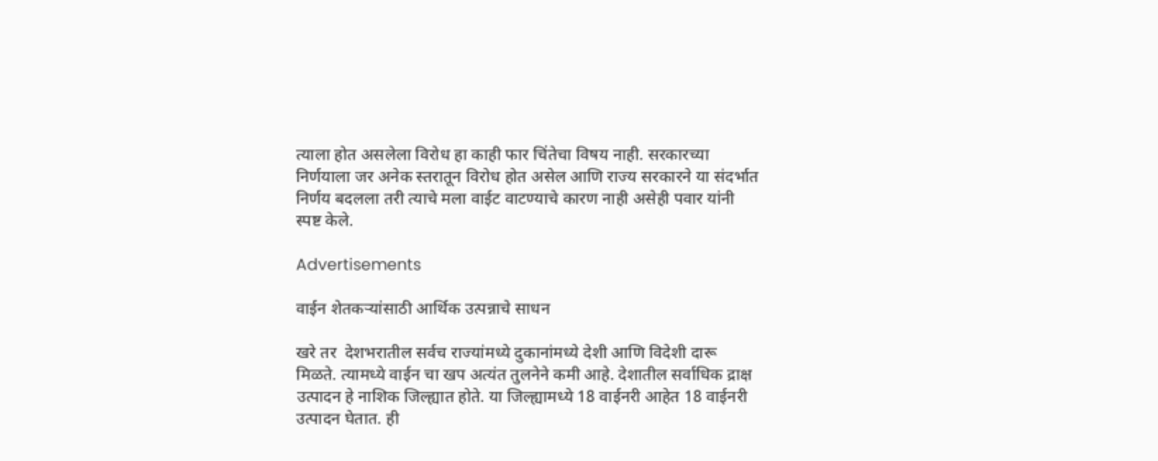त्याला होत असलेला विरोध हा काही फार चिंतेचा विषय नाही. सरकारच्या निर्णयाला जर अनेक स्तरातून विरोध होत असेल आणि राज्य सरकारने या संदर्भात निर्णय बदलला तरी त्याचे मला वाईट वाटण्याचे कारण नाही असेही पवार यांनी स्पष्ट केले.

Advertisements

वाईन शेतकऱ्यांसाठी आर्थिक उत्पन्नाचे साधन

खरे तर  देशभरातील सर्वच राज्यांमध्ये दुकानांमध्ये देशी आणि विदेशी दारू मिळते. त्यामध्ये वाईन चा खप अत्यंत तुलनेने कमी आहे. देशातील सर्वाधिक द्राक्ष उत्पादन हे नाशिक जिल्ह्यात होते. या जिल्ह्यामध्ये 18 वाईनरी आहेत 18 वाईनरी उत्पादन घेतात. ही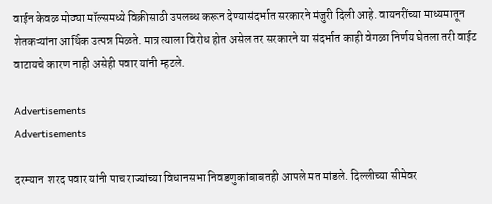वाईन केवळ मोठ्या मॉल्समध्ये विक्रीसाठी उपलब्ध करून देण्यासंदर्भात सरकारने मंजुरी दिली आहे. वायनरींच्या माध्यमातून शेतकऱ्यांना आर्थिक उत्पन्न मिळते. मात्र त्याला विरोध होत असेल तर सरकारने या संदर्भात काही वेगळा निर्णय घेतला तरी वाईट वाटायचे कारण नाही असेही पवार यांनी म्हटले.

Advertisements
Advertisements

दरम्यान  शरद पवार यांनी पाच राज्यांच्या विधानसभा निवडणुकांबाबतही आपले मत मांडले. दिल्लीच्या सीमेवर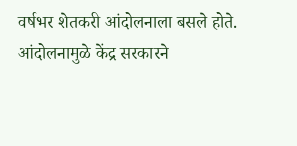वर्षभर शेतकरी आंदोलनाला बसले होते. आंदोलनामुळे केंद्र सरकारने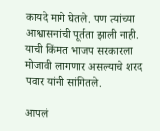कायदे मागे घेतले. पण त्यांच्या आश्वासनांची पूर्तता झाली नाही. याची किंमत भाजप सरकारला मोजावी लागणार असल्याचे शरद पवार यांनी सांगितले.

आपलं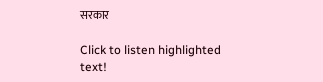सरकार

Click to listen highlighted text!